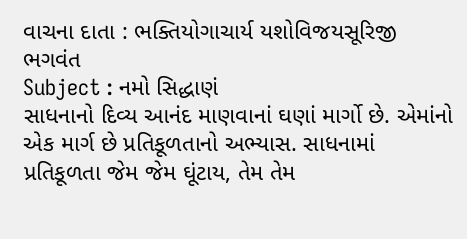વાચના દાતા : ભક્તિયોગાચાર્ય યશોવિજયસૂરિજી ભગવંત
Subject : નમો સિદ્ધાણં
સાધનાનો દિવ્ય આનંદ માણવાનાં ઘણાં માર્ગો છે. એમાંનો એક માર્ગ છે પ્રતિકૂળતાનો અભ્યાસ. સાધનામાં પ્રતિકૂળતા જેમ જેમ ઘૂંટાય, તેમ તેમ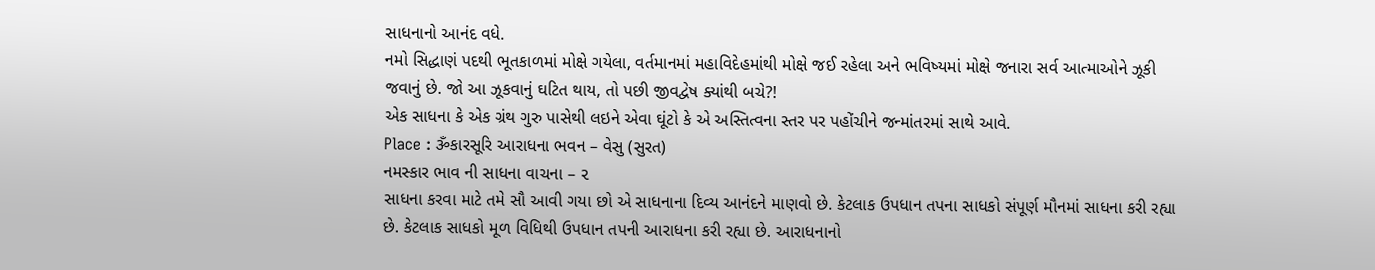સાધનાનો આનંદ વધે.
નમો સિદ્ધાણં પદથી ભૂતકાળમાં મોક્ષે ગયેલા, વર્તમાનમાં મહાવિદેહમાંથી મોક્ષે જઈ રહેલા અને ભવિષ્યમાં મોક્ષે જનારા સર્વ આત્માઓને ઝૂકી જવાનું છે. જો આ ઝૂકવાનું ઘટિત થાય, તો પછી જીવદ્વેષ ક્યાંથી બચે?!
એક સાધના કે એક ગ્રંથ ગુરુ પાસેથી લઇને એવા ઘૂંટો કે એ અસ્તિત્વના સ્તર પર પહોંચીને જન્માંતરમાં સાથે આવે.
Place : ૐકારસૂરિ આરાધના ભવન – વેસુ (સુરત)
નમસ્કાર ભાવ ની સાધના વાચના – ૨
સાધના કરવા માટે તમે સૌ આવી ગયા છો એ સાધનાના દિવ્ય આનંદને માણવો છે. કેટલાક ઉપધાન તપના સાધકો સંપૂર્ણ મૌનમાં સાધના કરી રહ્યા છે. કેટલાક સાધકો મૂળ વિધિથી ઉપધાન તપની આરાધના કરી રહ્યા છે. આરાધનાનો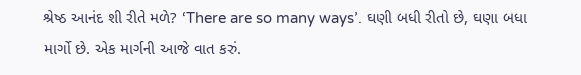શ્રેષ્ઠ આનંદ શી રીતે મળે? ‘There are so many ways’. ઘણી બધી રીતો છે, ઘણા બધા માર્ગો છે. એક માર્ગની આજે વાત કરું.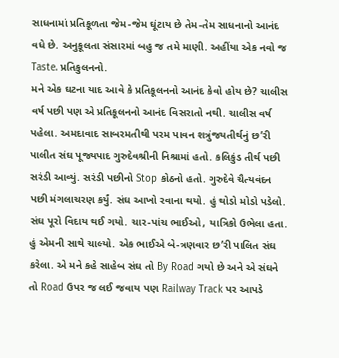સાધનામાં પ્રતિકૂળતા જેમ-જેમ ઘૂંટાય છે તેમ-તેમ સાધનાનો આનંદ વધે છે. અનુકૂલતા સંસારમાં બહુ જ તમે માણી. અહીંયા એક નવો જ Taste. પ્રતિકુલનનો.
મને એક ઘટના યાદ આવે કે પ્રતિકૂલનનો આનંદ કેવો હોય છે? ચાલીસ વર્ષ પછી પણ એ પ્રતિકૂલનનો આનંદ વિસરાતો નથી. ચાલીસ વર્ષ પહેલા. અમદાવાદ સાબરમતીથી પરમ પાવન શત્રુંજયતીર્થનું છ’રી પાલીત સંઘ પૂજ્યપાદ ગુરુદેવશ્રીની નિશ્રામાં હતો. કલિકુંડ તીર્થ પછી સરંડી આવ્યું. સરંડી પછીનો Stop કોઠનો હતો. ગુરુદેવે ચૈત્યવંદન પછી મંગલાચરણ કર્યું. સંઘ આખો રવાના થયો. હું થોડો મોડો પડેલો. સંઘ પૂરો વિદાય થઈ ગયો. ચાર-પાંચ ભાઈઓ, યાત્રિકો ઉભેલા હતા. હું એમની સાથે ચાલ્યો. એક ભાઈએ બે-ત્રણવાર છ’રી પાલિત સંઘ કરેલા. એ મને કહે સાહેબ સંઘ તો By Road ગયો છે અને એ સંઘને તો Road ઉપર જ લઈ જવાય પણ Railway Track પર આપડે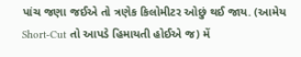પાંચ જણા જઈએ તો ત્રણેક કિલોમીટર ઓછું થઈ જાય. (આમેય Short-Cut તો આપડે હિમાયતી હોઈએ જ) મેં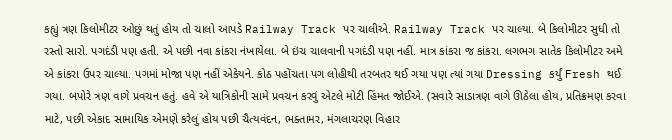કહ્યું ત્રણ કિલોમીટર ઓછું થતું હોય તો ચાલો આપડે Railway Track પર ચાલીએ. Railway Track પર ચાલ્યા. બે કિલોમીટર સુધી તો રસ્તો સારો. પગદંડી પણ હતી. એ પછી નવા કાંકરા નંખાયેલા. બે ઇંચ ચાલવાની પગદંડી પણ નહીં. માત્ર કાંકરા જ કાંકરા. લગભગ સાતેક કિલોમીટર અમે એ કાંકરા ઉપર ચાલ્યા. પગમાં મોજા પણ નહીં એકેયને. કોઠ પહોંચતા પગ લોહીથી તરબતર થઈ ગયા પણ ત્યાં ગયા Dressing કર્યું Fresh થઈ ગયા. બપોરે ત્રણ વાગે પ્રવચન હતું. હવે એ યાત્રિકોની સામે પ્રવચન કરવું એટલે મોટી હિંમત જોઈએ. (સવારે સાડાત્રણ વાગે ઊઠેલા હોય, પ્રતિક્રમણ કરવા માટે, પછી એકાદ સામાયિક એમણે કરેલું હોય પછી ચૈત્યવંદન, ભક્તામર, મંગલાચરણ વિહાર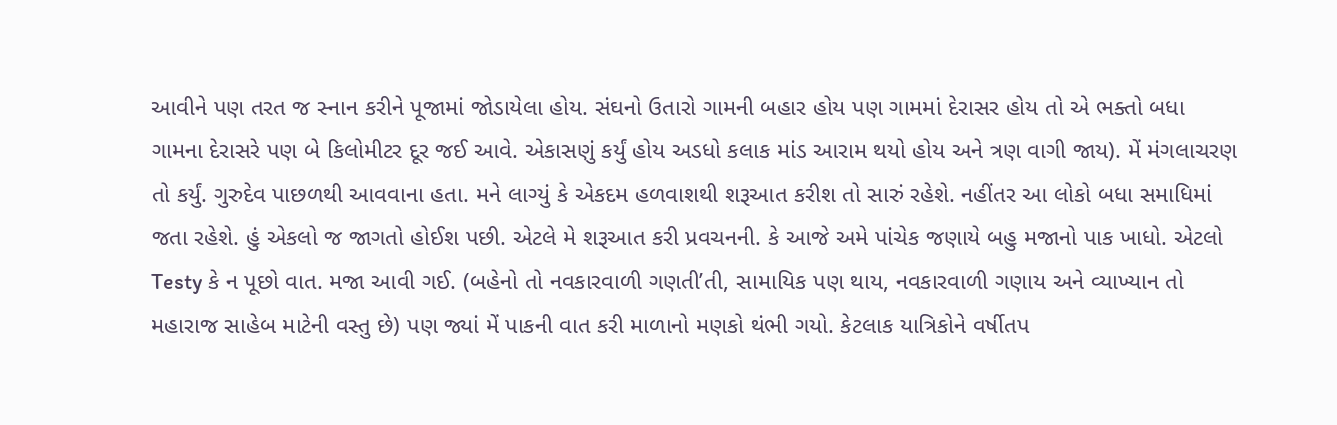આવીને પણ તરત જ સ્નાન કરીને પૂજામાં જોડાયેલા હોય. સંઘનો ઉતારો ગામની બહાર હોય પણ ગામમાં દેરાસર હોય તો એ ભક્તો બધા ગામના દેરાસરે પણ બે કિલોમીટર દૂર જઈ આવે. એકાસણું કર્યું હોય અડધો કલાક માંડ આરામ થયો હોય અને ત્રણ વાગી જાય). મેં મંગલાચરણ તો કર્યું. ગુરુદેવ પાછળથી આવવાના હતા. મને લાગ્યું કે એકદમ હળવાશથી શરૂઆત કરીશ તો સારું રહેશે. નહીંતર આ લોકો બધા સમાધિમાં જતા રહેશે. હું એકલો જ જાગતો હોઈશ પછી. એટલે મે શરૂઆત કરી પ્રવચનની. કે આજે અમે પાંચેક જણાયે બહુ મજાનો પાક ખાધો. એટલો Testy કે ન પૂછો વાત. મજા આવી ગઈ. (બહેનો તો નવકારવાળી ગણતી’તી, સામાયિક પણ થાય, નવકારવાળી ગણાય અને વ્યાખ્યાન તો મહારાજ સાહેબ માટેની વસ્તુ છે) પણ જ્યાં મેં પાકની વાત કરી માળાનો મણકો થંભી ગયો. કેટલાક યાત્રિકોને વર્ષીતપ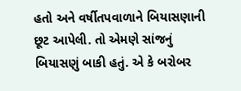હતો અને વર્ષીતપવાળાને બિયાસણાની છૂટ આપેલી. તો એમણે સાંજનું બિયાસણું બાકી હતું. એ કે બરોબર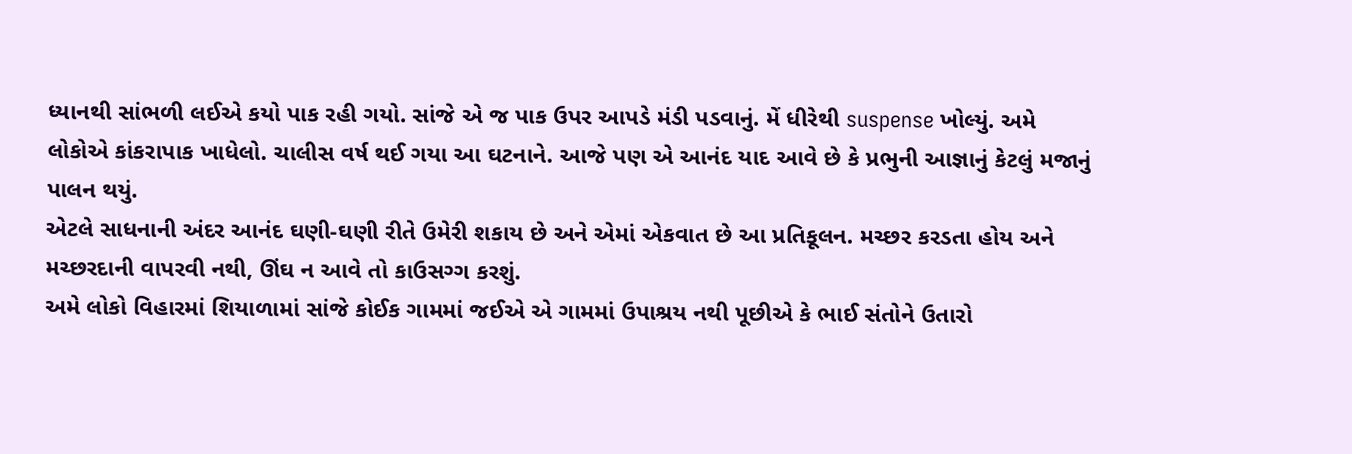ધ્યાનથી સાંભળી લઈએ કયો પાક રહી ગયો. સાંજે એ જ પાક ઉપર આપડે મંડી પડવાનું. મેં ધીરેથી suspense ખોલ્યું. અમે લોકોએ કાંકરાપાક ખાધેલો. ચાલીસ વર્ષ થઈ ગયા આ ઘટનાને. આજે પણ એ આનંદ યાદ આવે છે કે પ્રભુની આજ્ઞાનું કેટલું મજાનું પાલન થયું.
એટલે સાધનાની અંદર આનંદ ઘણી-ઘણી રીતે ઉમેરી શકાય છે અને એમાં એકવાત છે આ પ્રતિકૂલન. મચ્છર કરડતા હોય અને મચ્છરદાની વાપરવી નથી, ઊંઘ ન આવે તો કાઉસગ્ગ કરશું.
અમે લોકો વિહારમાં શિયાળામાં સાંજે કોઈક ગામમાં જઈએ એ ગામમાં ઉપાશ્રય નથી પૂછીએ કે ભાઈ સંતોને ઉતારો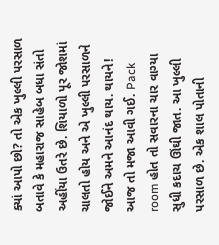ક્યાં આપો છો? તો એક ખુલ્લી પરસાળ બતાવે કે મહારાજ સાહેબ બધા સંતો અહીંયા ઉતરે છે. શિયાળો પૂર જોશમાં ચાલતો હોય અને એ ખુલ્લી પરસાળને જોઈને અમને આનંદ થાય. થાયને! આજ તો મજા આવી ગઈ. Pack room હોત તો સવારના ચાર વાગ્યા સુધી કદાચ ઊંઘી જાત. આ ખુલ્લી પરસાળ છે. એક શાલ પોતાની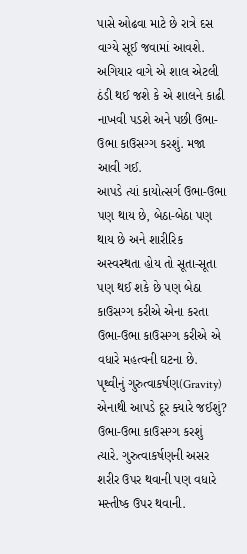પાસે ઓઢવા માટે છે રાત્રે દસ વાગ્યે સૂઈ જવામાં આવશે. અગિયાર વાગે એ શાલ એટલી ઠંડી થઈ જશે કે એ શાલને કાઢી નાખવી પડશે અને પછી ઉભા-ઉભા કાઉસગ્ગ કરશું. મજા આવી ગઈ.
આપડે ત્યાં કાયોત્સર્ગ ઉભા-ઉભા પણ થાય છે, બેઠા-બેઠા પણ થાય છે અને શારીરિક અસ્વસ્થતા હોય તો સૂતા-સૂતા પણ થઈ શકે છે પણ બેઠા કાઉસગ્ગ કરીએ એના કરતા ઉભા-ઉભા કાઉસગ્ગ કરીએ એ વધારે મહત્વની ઘટના છે. પૃથ્વીનું ગુરુત્વાકર્ષણ(Gravity) એનાથી આપડે દૂર ક્યારે જઈશું? ઉભા-ઉભા કાઉસગ્ગ કરશું ત્યારે. ગુરુત્વાકર્ષણની અસર શરીર ઉપર થવાની પણ વધારે મસ્તીષ્ક ઉપર થવાની.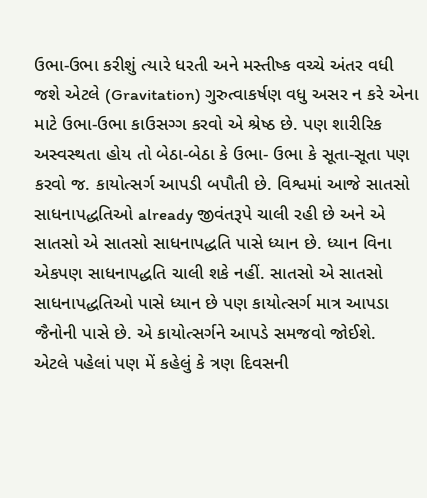ઉભા-ઉભા કરીશું ત્યારે ધરતી અને મસ્તીષ્ક વચ્ચે અંતર વધી જશે એટલે (Gravitation) ગુરુત્વાકર્ષણ વધુ અસર ન કરે એના માટે ઉભા-ઉભા કાઉસગ્ગ કરવો એ શ્રેષ્ઠ છે. પણ શારીરિક અસ્વસ્થતા હોય તો બેઠા-બેઠા કે ઉભા- ઉભા કે સૂતા-સૂતા પણ કરવો જ. કાયોત્સર્ગ આપડી બપૌતી છે. વિશ્વમાં આજે સાતસો સાધનાપદ્ધતિઓ already જીવંતરૂપે ચાલી રહી છે અને એ સાતસો એ સાતસો સાધનાપદ્ધતિ પાસે ધ્યાન છે. ધ્યાન વિના એકપણ સાધનાપદ્ધતિ ચાલી શકે નહીં. સાતસો એ સાતસો સાધનાપદ્ધતિઓ પાસે ધ્યાન છે પણ કાયોત્સર્ગ માત્ર આપડા જૈનોની પાસે છે. એ કાયોત્સર્ગને આપડે સમજવો જોઈશે.
એટલે પહેલાં પણ મેં કહેલું કે ત્રણ દિવસની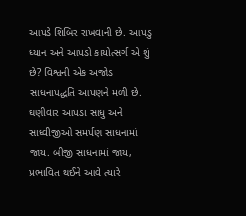આપડે શિબિર રાખવાની છે. આપડુ ધ્યાન અને આપડો કાયોત્સર્ગ એ શું છે? વિશ્વની એક અજોડ સાધનાપદ્ધતિ આપણને મળી છે. ઘણીવાર આપડા સાધુ અને સાધ્વીજીઓ સમર્પણ સાધનામાં જાય. બીજી સાધનામાં જાય, પ્રભાવિત થઈને આવે ત્યારે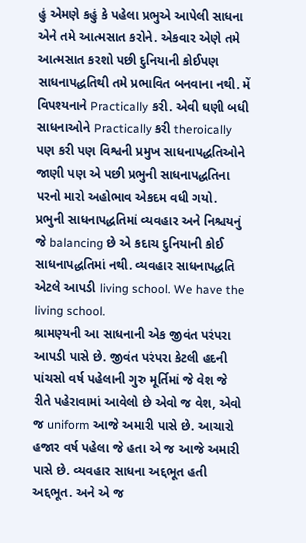હું એમણે કહું કે પહેલા પ્રભુએ આપેલી સાધના એને તમે આત્મસાત કરોને. એકવાર એણે તમે આત્મસાત કરશો પછી દુનિયાની કોઈપણ સાધનાપદ્ધતિથી તમે પ્રભાવિત બનવાના નથી. મેં વિપશ્યનાને Practically કરી. એવી ઘણી બધી સાધનાઓને Practically કરી theroically પણ કરી પણ વિશ્વની પ્રમુખ સાધનાપદ્ધતિઓને જાણી પણ એ પછી પ્રભુની સાધનાપદ્ધતિના પરનો મારો અહોભાવ એકદમ વધી ગયો. પ્રભુની સાધનાપદ્ધતિમાં વ્યવહાર અને નિશ્ચયનું જે balancing છે એ કદાચ દુનિયાની કોઈ સાધનાપદ્ધતિમાં નથી. વ્યવહાર સાધનાપદ્ધતિ એટલે આપડી living school. We have the living school.
શ્રામણ્યની આ સાધનાની એક જીવંત પરંપરા આપડી પાસે છે. જીવંત પરંપરા કેટલી હદની પાંચસો વર્ષ પહેલાની ગુરુ મૂર્તિમાં જે વેશ જે રીતે પહેરાવામાં આવેલો છે એવો જ વેશ, એવો જ uniform આજે અમારી પાસે છે. આચારો હજાર વર્ષ પહેલા જે હતા એ જ આજે અમારી પાસે છે. વ્યવહાર સાધના અદ્દભૂત હતી અદ્દભૂત. અને એ જ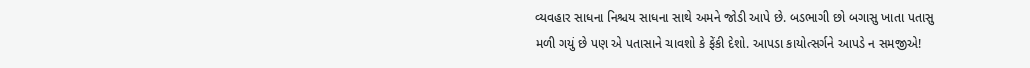વ્યવહાર સાધના નિશ્ચય સાધના સાથે અમને જોડી આપે છે. બડભાગી છો બગાસુ ખાતા પતાસુ મળી ગયું છે પણ એ પતાસાને ચાવશો કે ફેંકી દેશો. આપડા કાયોત્સર્ગને આપડે ન સમજીએ!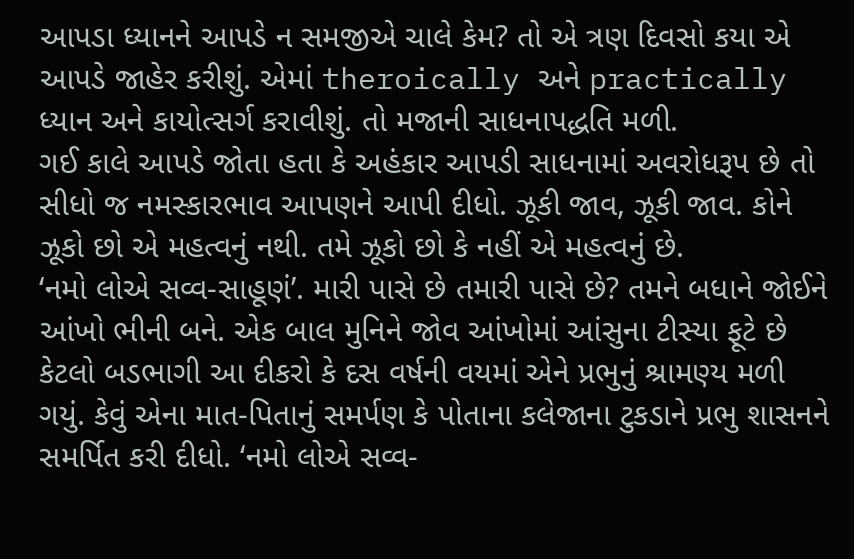આપડા ધ્યાનને આપડે ન સમજીએ ચાલે કેમ? તો એ ત્રણ દિવસો કયા એ આપડે જાહેર કરીશું. એમાં theroically અને practically ધ્યાન અને કાયોત્સર્ગ કરાવીશું. તો મજાની સાધનાપદ્ધતિ મળી.
ગઈ કાલે આપડે જોતા હતા કે અહંકાર આપડી સાધનામાં અવરોધરૂપ છે તો સીધો જ નમસ્કારભાવ આપણને આપી દીધો. ઝૂકી જાવ, ઝૂકી જાવ. કોને ઝૂકો છો એ મહત્વનું નથી. તમે ઝૂકો છો કે નહીં એ મહત્વનું છે.
‘નમો લોએ સવ્વ-સાહૂણં’. મારી પાસે છે તમારી પાસે છે? તમને બધાને જોઈને આંખો ભીની બને. એક બાલ મુનિને જોવ આંખોમાં આંસુના ટીસ્યા ફૂટે છે કેટલો બડભાગી આ દીકરો કે દસ વર્ષની વયમાં એને પ્રભુનું શ્રામણ્ય મળી ગયું. કેવું એના માત-પિતાનું સમર્પણ કે પોતાના કલેજાના ટુકડાને પ્રભુ શાસનને સમર્પિત કરી દીધો. ‘નમો લોએ સવ્વ-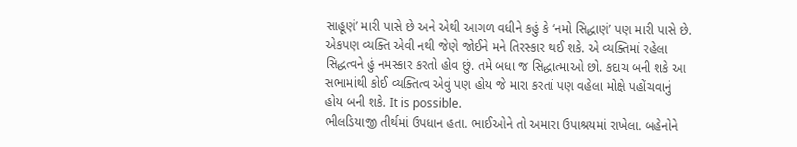સાહૂણં’ મારી પાસે છે અને એથી આગળ વધીને કહું કે ‘નમો સિદ્ધાણં’ પણ મારી પાસે છે. એકપણ વ્યક્તિ એવી નથી જેણે જોઈને મને તિરસ્કાર થઈ શકે. એ વ્યક્તિમાં રહેલા સિદ્ધત્વને હું નમસ્કાર કરતો હોવ છું. તમે બધા જ સિદ્ધાત્માઓ છો. કદાચ બની શકે આ સભામાંથી કોઈ વ્યક્તિત્વ એવું પણ હોય જે મારા કરતાં પણ વહેલા મોક્ષે પહોંચવાનું હોય બની શકે. It is possible.
ભીલડિયાજી તીર્થમાં ઉપધાન હતા. ભાઈઓને તો અમારા ઉપાશ્રયમાં રાખેલા. બહેનોને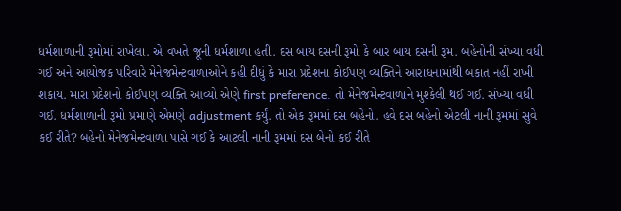ધર્મશાળાની રૂમોમાં રાખેલા. એ વખતે જૂની ધર્મશાળા હતી. દસ બાય દસની રૂમો કે બાર બાય દસની રૂમ. બહેનોની સંખ્યા વધી ગઈ અને આયોજક પરિવારે મેનેજમેન્ટવાળાઓને કહી દીધું કે મારા પ્રદેશના કોઈપણ વ્યક્તિને આરાધનામાંથી બકાત નહીં રાખી શકાય. મારા પ્રદેશનો કોઈપણ વ્યક્તિ આવ્યો એણે first preference. તો મેનેજમેન્ટવાળાને મુશ્કેલી થઈ ગઈ. સંખ્યા વધી ગઈ. ધર્મશાળાની રૂમો પ્રમાણે એમણે adjustment કર્યું. તો એક રૂમમાં દસ બહેનો. હવે દસ બહેનો એટલી નાની રૂમમાં સુવે કઈ રીતે? બહેનો મેનેજમેન્ટવાળા પાસે ગઈ કે આટલી નાની રૂમમાં દસ બેનો કઈ રીતે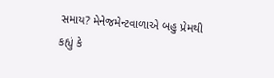સમાય? મેનેજમેન્ટવાળાએ બહુ પ્રેમથી કહ્યું કે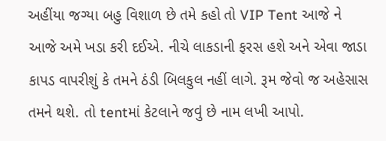અહીંયા જગ્યા બહુ વિશાળ છે તમે કહો તો VIP Tent આજે ને આજે અમે ખડા કરી દઈએ. નીચે લાકડાની ફરસ હશે અને એવા જાડા કાપડ વાપરીશું કે તમને ઠંડી બિલકુલ નહીં લાગે. રૂમ જેવો જ અહેસાસ તમને થશે. તો tentમાં કેટલાને જવું છે નામ લખી આપો.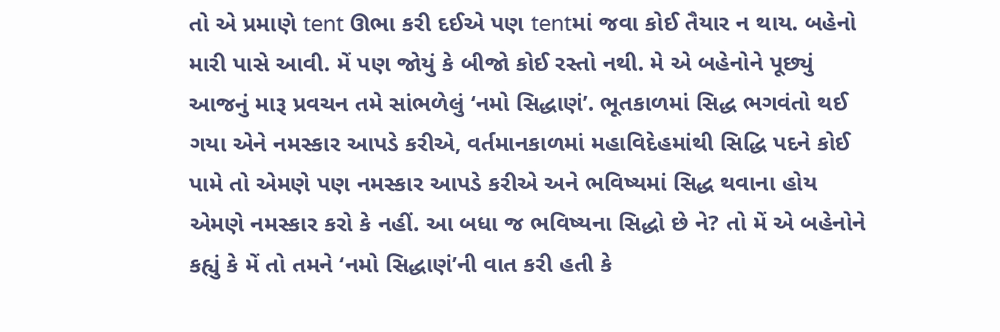તો એ પ્રમાણે tent ઊભા કરી દઈએ પણ tentમાં જવા કોઈ તૈયાર ન થાય. બહેનો મારી પાસે આવી. મેં પણ જોયું કે બીજો કોઈ રસ્તો નથી. મે એ બહેનોને પૂછ્યું આજનું મારૂ પ્રવચન તમે સાંભળેલું ‘નમો સિદ્ધાણં’. ભૂતકાળમાં સિદ્ધ ભગવંતો થઈ ગયા એને નમસ્કાર આપડે કરીએ, વર્તમાનકાળમાં મહાવિદેહમાંથી સિદ્ધિ પદને કોઈ પામે તો એમણે પણ નમસ્કાર આપડે કરીએ અને ભવિષ્યમાં સિદ્ધ થવાના હોય એમણે નમસ્કાર કરો કે નહીં. આ બધા જ ભવિષ્યના સિદ્ધો છે ને? તો મેં એ બહેનોને કહ્યું કે મેં તો તમને ‘નમો સિદ્ધાણં’ની વાત કરી હતી કે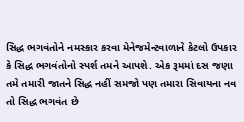સિદ્ધ ભગવંતોને નમસ્કાર કરવા મેનેજમેન્ટવાળાને કેટલો ઉપકાર કે સિદ્ધ ભગવંતોનો સ્પર્શ તમને આપશે. એક રૂમમાં દસ જણા તમે તમારી જાતને સિદ્ધ નહીં સમજો પણ તમારા સિવાયના નવ તો સિદ્ધ ભગવંત છે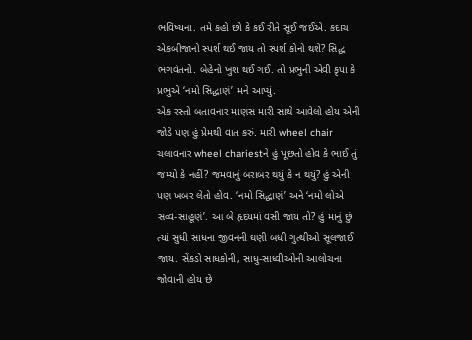ભવિષ્યના. તમે કહો છો કે કઈ રીતે સૂઈ જઈએ. કદાચ એકબીજાનો સ્પર્શ થઈ જાય તો સ્પર્શ કોનો થશે? સિદ્ધ ભગવંતનો. બેહેનો ખુશ થઈ ગઈ. તો પ્રભુની એવી કૃપા કે પ્રભુએ ‘નમો સિદ્ધાણં’ મને આપ્યું.
એક રસ્તો બતાવનાર માણસ મારી સાથે આવેલો હોય એની જોડે પણ હું પ્રેમથી વાત કરું. મારી wheel chair ચલાવનાર wheel chariestને હું પૂછતો હોવ કે ભાઈ તું જમ્યો કે નહીં? જમવાનું બરાબર થયું કે ન થયું? હું એની પણ ખબર લેતો હોવ. ‘નમો સિદ્ધાણં’ અને ‘નમો લોએ સવ્વ-સાહૂણં’. આ બે હૃદયમાં વસી જાય તો? હું માનું છું ત્યાં સુધી સાધના જીવનની ઘણી બધી ગુત્થીઓ સૂલજાઈ જાય. સેંકડો સાધકોની, સાધુ-સાધ્વીઓની આલોચના જોવાની હોય છે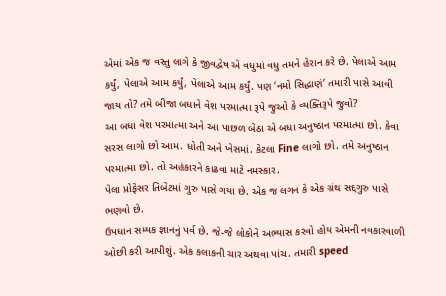એમાં એક જ વસ્તુ લાગે કે જીવદ્વેષ એ વધુમાં વધુ તમને હેરાન કરે છે. પેલાએ આમ કર્યું, પેલાએ આમ કર્યું, પેલાએ આમ કર્યું. પણ ‘નમો સિદ્ધાણં’ તમારી પાસે આવી જાય તો? તમે બીજા બધાને વેશ પરમાત્મા રૂપે જુઓ કે વ્યક્તિરૂપે જુવો?
આ બધા વેશ પરમાત્મા અને આ પાછળ બેઠા એ બધા અનુષ્ઠાન પરમાત્મા છો. કેવા સરસ લાગો છો આમ. ધોતી અને ખેસમાં. કેટલા Fine લાગો છો. તમે અનુષ્ઠાન પરમાત્મા છો. તો અહંકારને કાઢવા માટે નમસ્કાર.
પેલા પ્રોફેસર તિબેટમાં ગુરુ પાસે ગયા છે. એક જ લગન કે એક ગ્રંથ સદ્દગુરુ પાસે ભણવો છે.
ઉપધાન સમ્યક જ્ઞાનનું પર્વ છે. જે-જે લોકોને અભ્યાસ કરવો હોય એમની નવકારવાળી ઓછી કરી આપીશું. એક કલાકની ચાર અથવા પાંચ. તમારી speed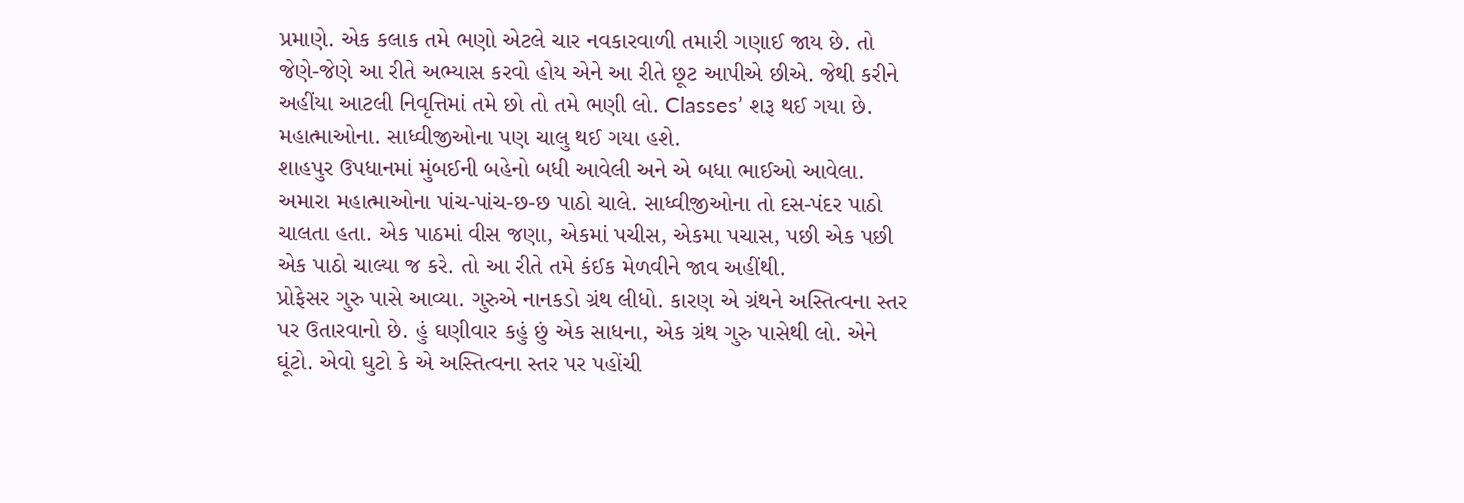પ્રમાણે. એક કલાક તમે ભણો એટલે ચાર નવકારવાળી તમારી ગણાઈ જાય છે. તો જેણે-જેણે આ રીતે અભ્યાસ કરવો હોય એને આ રીતે છૂટ આપીએ છીએ. જેથી કરીને અહીંયા આટલી નિવૃત્તિમાં તમે છો તો તમે ભણી લો. Classes’ શરૂ થઈ ગયા છે. મહાત્માઓના. સાધ્વીજીઓના પણ ચાલુ થઈ ગયા હશે.
શાહપુર ઉપધાનમાં મુંબઈની બહેનો બધી આવેલી અને એ બધા ભાઈઓ આવેલા. અમારા મહાત્માઓના પાંચ-પાંચ-છ-છ પાઠો ચાલે. સાધ્વીજીઓના તો દસ-પંદર પાઠો ચાલતા હતા. એક પાઠમાં વીસ જણા, એકમાં પચીસ, એકમા પચાસ, પછી એક પછી એક પાઠો ચાલ્યા જ કરે. તો આ રીતે તમે કંઈક મેળવીને જાવ અહીંથી.
પ્રોફેસર ગુરુ પાસે આવ્યા. ગુરુએ નાનકડો ગ્રંથ લીધો. કારણ એ ગ્રંથને અસ્તિત્વના સ્તર પર ઉતારવાનો છે. હું ઘણીવાર કહું છું એક સાધના, એક ગ્રંથ ગુરુ પાસેથી લો. એને ઘૂંટો. એવો ઘુટો કે એ અસ્તિત્વના સ્તર પર પહોંચી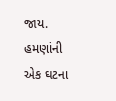જાય.
હમણાંની એક ઘટના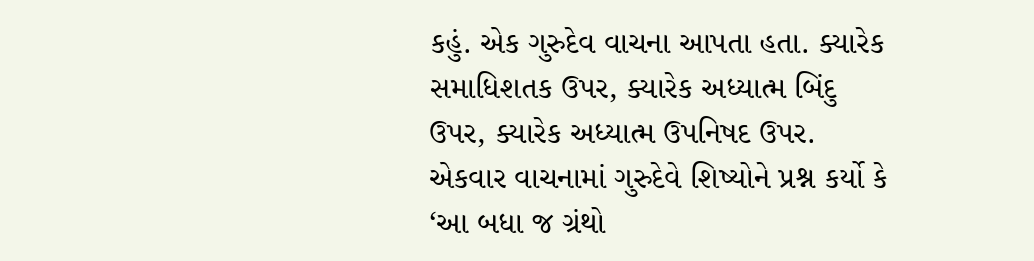કહું. એક ગુરુદેવ વાચના આપતા હતા. ક્યારેક સમાધિશતક ઉપર, ક્યારેક અધ્યાત્મ બિંદુ ઉપર, ક્યારેક અધ્યાત્મ ઉપનિષદ ઉપર. એકવાર વાચનામાં ગુરુદેવે શિષ્યોને પ્રશ્ન કર્યો કે ‘આ બધા જ ગ્રંથો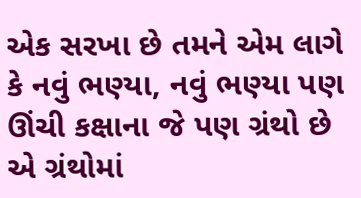એક સરખા છે તમને એમ લાગે કે નવું ભણ્યા, નવું ભણ્યા પણ ઊંચી કક્ષાના જે પણ ગ્રંથો છે એ ગ્રંથોમાં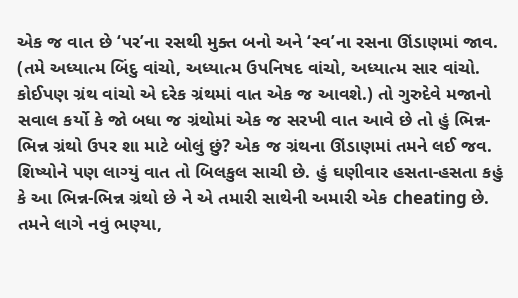એક જ વાત છે ‘પર’ના રસથી મુક્ત બનો અને ‘સ્વ’ના રસના ઊંડાણમાં જાવ. (તમે અધ્યાત્મ બિંદુ વાંચો, અધ્યાત્મ ઉપનિષદ વાંચો, અધ્યાત્મ સાર વાંચો. કોઈપણ ગ્રંથ વાંચો એ દરેક ગ્રંથમાં વાત એક જ આવશે.) તો ગુરુદેવે મજાનો સવાલ કર્યો કે જો બધા જ ગ્રંથોમાં એક જ સરખી વાત આવે છે તો હું ભિન્ન-ભિન્ન ગ્રંથો ઉપર શા માટે બોલું છું? એક જ ગ્રંથના ઊંડાણમાં તમને લઈ જવ. શિષ્યોને પણ લાગ્યું વાત તો બિલકુલ સાચી છે. હું ઘણીવાર હસતા-હસતા કહું કે આ ભિન્ન-ભિન્ન ગ્રંથો છે ને એ તમારી સાથેની અમારી એક cheating છે. તમને લાગે નવું ભણ્યા,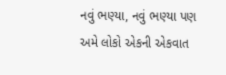નવું ભણ્યા, નવું ભણ્યા પણ અમે લોકો એકની એકવાત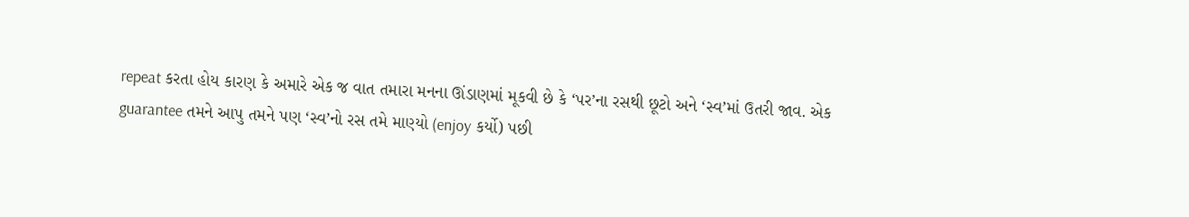repeat કરતા હોય કારણ કે અમારે એક જ વાત તમારા મનના ઊંડાણમાં મૂકવી છે કે ‘પર’ના રસથી છૂટો અને ‘સ્વ’માં ઉતરી જાવ. એક guarantee તમને આપુ તમને પણ ‘સ્વ’નો રસ તમે માણ્યો (enjoy કર્યો) પછી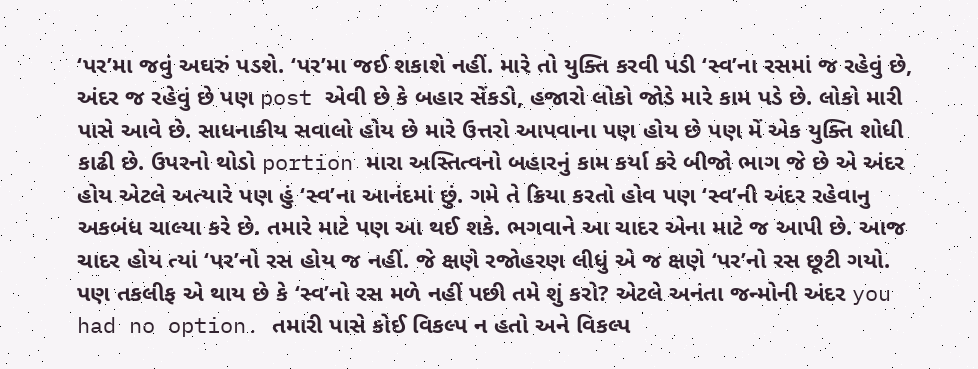‘પર’મા જવું અઘરું પડશે. ‘પર’મા જઈ શકાશે નહીં. મારે તો યુક્તિ કરવી પડી ‘સ્વ’ના રસમાં જ રહેવું છે, અંદર જ રહેવું છે પણ post એવી છે કે બહાર સેંકડો, હજારો લોકો જોડે મારે કામ પડે છે. લોકો મારી પાસે આવે છે. સાધનાકીય સવાલો હોય છે મારે ઉત્તરો આપવાના પણ હોય છે પણ મેં એક યુક્તિ શોધી કાઢી છે. ઉપરનો થોડો portion મારા અસ્તિત્વનો બહારનું કામ કર્યા કરે બીજો ભાગ જે છે એ અંદર હોય એટલે અત્યારે પણ હું ‘સ્વ’ના આનંદમાં છું. ગમે તે ક્રિયા કરતો હોવ પણ ‘સ્વ’ની અંદર રહેવાનુ અકબંધ ચાલ્યા કરે છે. તમારે માટે પણ આ થઈ શકે. ભગવાને આ ચાદર એના માટે જ આપી છે. આજ ચાદર હોય ત્યાં ‘પર’નો રસ હોય જ નહીં. જે ક્ષણે રજોહરણ લીધું એ જ ક્ષણે ‘પર’નો રસ છૂટી ગયો. પણ તકલીફ એ થાય છે કે ‘સ્વ’નો રસ મળે નહીં પછી તમે શું કરો? એટલે અનંતા જન્મોની અંદર you had no option. તમારી પાસે કોઈ વિકલ્પ ન હતો અને વિકલ્પ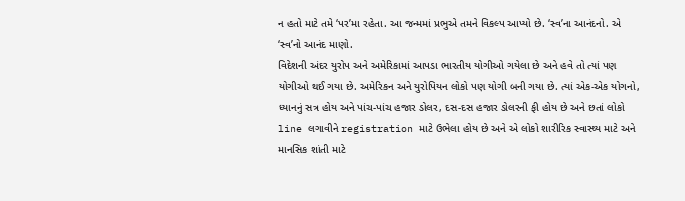ન હતો માટે તમે ‘પર’મા રહેતા. આ જન્મમાં પ્રભુએ તમને વિકલ્પ આપ્યો છે. ‘સ્વ’ના આનંદનો. એ ‘સ્વ’નો આનંદ માણો.
વિદેશની અંદર યુરોપ અને અમેરિકામાં આપડા ભારતીય યોગીઓ ગયેલા છે અને હવે તો ત્યાં પણ યોગીઓ થઈ ગયા છે. અમેરિકન અને યુરોપિયન લોકો પણ યોગી બની ગયા છે. ત્યાં એક-એક યોગનો, ધ્યાનનું સત્ર હોય અને પાંચ-પાંચ હજાર ડોલર, દસ-દસ હજાર ડોલરની ફી હોય છે અને છતાં લોકો line લગાવીને registration માટે ઉભેલા હોય છે અને એ લોકો શારીરિક સ્વાસ્થ્ય માટે અને માનસિક શાંતી માટે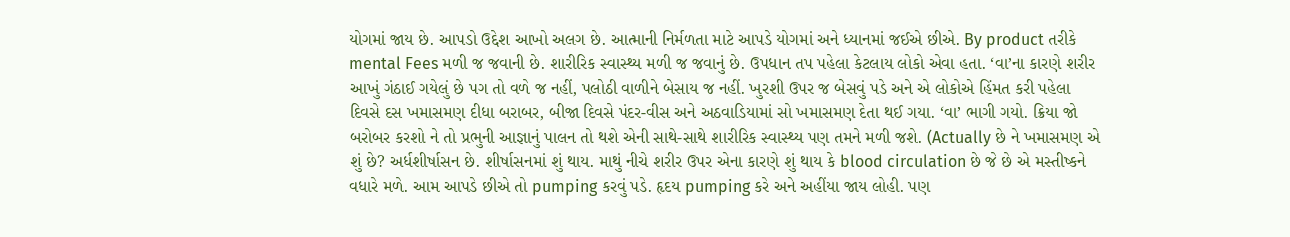યોગમાં જાય છે. આપડો ઉદ્દેશ આખો અલગ છે. આત્માની નિર્મળતા માટે આપડે યોગમાં અને ધ્યાનમાં જઈએ છીએ. By product તરીકે mental Fees મળી જ જવાની છે. શારીરિક સ્વાસ્થ્ય મળી જ જવાનું છે. ઉપધાન તપ પહેલા કેટલાય લોકો એવા હતા. ‘વા’ના કારણે શરીર આખું ગંઠાઈ ગયેલું છે પગ તો વળે જ નહીં, પલોઠી વાળીને બેસાય જ નહીં. ખુરશી ઉપર જ બેસવું પડે અને એ લોકોએ હિંમત કરી પહેલા દિવસે દસ ખમાસમણ દીધા બરાબર, બીજા દિવસે પંદર-વીસ અને અઠવાડિયામાં સો ખમાસમણ દેતા થઈ ગયા. ‘વા’ ભાગી ગયો. ક્રિયા જો બરોબર કરશો ને તો પ્રભુની આજ્ઞાનું પાલન તો થશે એની સાથે-સાથે શારીરિક સ્વાસ્થ્ય પણ તમને મળી જશે. (Actually છે ને ખમાસમણ એ શું છે? અર્ધશીર્ષાસન છે. શીર્ષાસનમાં શું થાય. માથું નીચે શરીર ઉપર એના કારણે શું થાય કે blood circulation છે જે છે એ મસ્તીષ્કને વધારે મળે. આમ આપડે છીએ તો pumping કરવું પડે. હૃદય pumping કરે અને અહીંયા જાય લોહી. પણ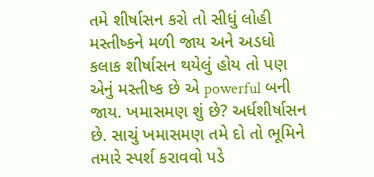તમે શીર્ષાસન કરો તો સીધું લોહી મસ્તીષ્કને મળી જાય અને અડધો કલાક શીર્ષાસન થયેલું હોય તો પણ એનું મસ્તીષ્ક છે એ powerful બની જાય. ખમાસમણ શું છે? અર્ધશીર્ષાસન છે. સાચું ખમાસમણ તમે દો તો ભૂમિને તમારે સ્પર્શ કરાવવો પડે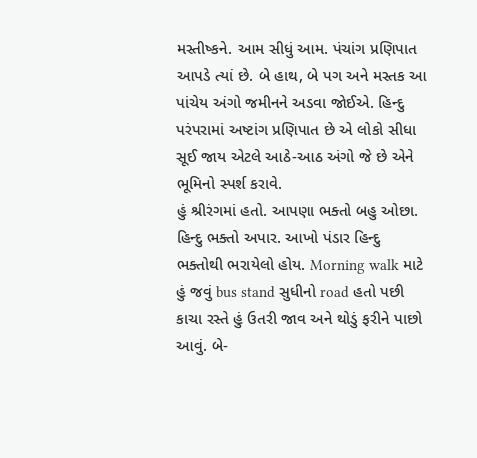મસ્તીષ્કને. આમ સીધું આમ. પંચાંગ પ્રણિપાત આપડે ત્યાં છે. બે હાથ, બે પગ અને મસ્તક આ પાંચેય અંગો જમીનને અડવા જોઈએ. હિન્દુ પરંપરામાં અષ્ટાંગ પ્રણિપાત છે એ લોકો સીધા સૂઈ જાય એટલે આઠે-આઠ અંગો જે છે એને ભૂમિનો સ્પર્શ કરાવે.
હું શ્રીરંગમાં હતો. આપણા ભક્તો બહુ ઓછા. હિન્દુ ભક્તો અપાર. આખો પંડાર હિન્દુ ભક્તોથી ભરાયેલો હોય. Morning walk માટે હું જવું bus stand સુધીનો road હતો પછી કાચા રસ્તે હું ઉતરી જાવ અને થોડું ફરીને પાછો આવું. બે-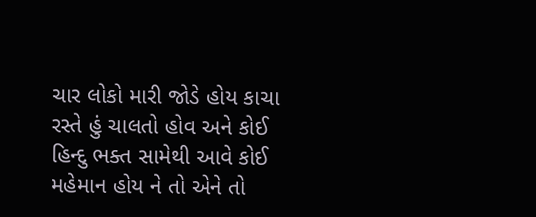ચાર લોકો મારી જોડે હોય કાચા રસ્તે હું ચાલતો હોવ અને કોઈ હિન્દુ ભક્ત સામેથી આવે કોઈ મહેમાન હોય ને તો એને તો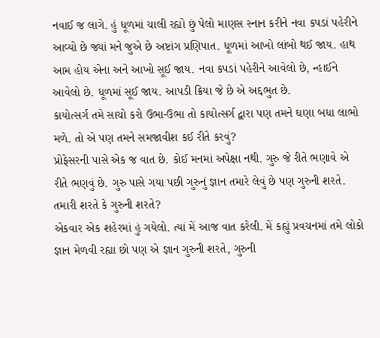નવાઈ જ લાગે. હું ધૂળમાં ચાલી રહ્યો છું પેલો માણસ સ્નાન કરીને નવા કપડાં પહેરીને આવ્યો છે જ્યાં મને જુએ છે અષ્ટાંગ પ્રણિપાત. ધૂળમાં આખો લાંબો થઈ જાય. હાથ આમ હોય એના અને આખો સૂઈ જાય. નવા કપડાં પહેરીને આવેલો છે, ન્હાઈને આવેલો છે. ધૂળમાં સૂઈ જાય. આપડી ક્રિયા જે છે એ અદ્દભુત છે.
કાયોત્સર્ગ તમે સાચો કરો ઉભા-ઉભા તો કાયોત્સર્ગ દ્વારા પણ તમને ઘણા બધા લાભો મળે. તો એ પણ તમને સમજાવીશ કઈ રીતે કરવું?
પ્રોફેસરની પાસે એક જ વાત છે. કોઈ મનમાં અપેક્ષા નથી. ગુરુ જે રીતે ભણાવે એ રીતે ભણવું છે. ગુરુ પાસે ગયા પછી ગુરુનું જ્ઞાન તમારે લેવું છે પણ ગુરુની શરતે. તમારી શરતે કે ગુરુની શરતે?
એકવાર એક શહેરમાં હું ગયેલો. ત્યાં મેં આજ વાત કરેલી. મેં કહ્યું પ્રવચનમાં તમે લોકો જ્ઞાન મેળવી રહ્યા છો પણ એ જ્ઞાન ગુરુની શરતે, ગુરુની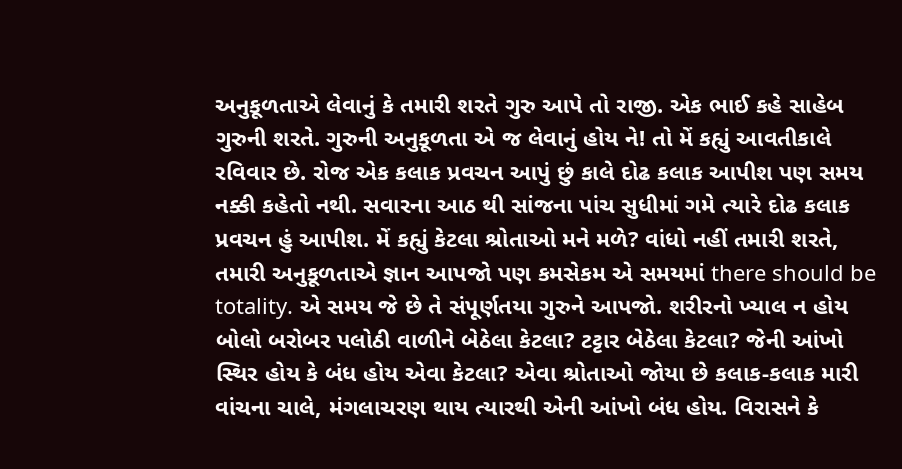અનુકૂળતાએ લેવાનું કે તમારી શરતે ગુરુ આપે તો રાજી. એક ભાઈ કહે સાહેબ ગુરુની શરતે. ગુરુની અનુકૂળતા એ જ લેવાનું હોય ને! તો મેં કહ્યું આવતીકાલે રવિવાર છે. રોજ એક કલાક પ્રવચન આપું છું કાલે દોઢ કલાક આપીશ પણ સમય નક્કી કહેતો નથી. સવારના આઠ થી સાંજના પાંચ સુધીમાં ગમે ત્યારે દોઢ કલાક પ્રવચન હું આપીશ. મેં કહ્યું કેટલા શ્રોતાઓ મને મળે? વાંધો નહીં તમારી શરતે, તમારી અનુકૂળતાએ જ્ઞાન આપજો પણ કમસેકમ એ સમયમાં there should be totality. એ સમય જે છે તે સંપૂર્ણતયા ગુરુને આપજો. શરીરનો ખ્યાલ ન હોય બોલો બરોબર પલોઠી વાળીને બેઠેલા કેટલા? ટટ્ટાર બેઠેલા કેટલા? જેની આંખો સ્થિર હોય કે બંધ હોય એવા કેટલા? એવા શ્રોતાઓ જોયા છે કલાક-કલાક મારી વાંચના ચાલે, મંગલાચરણ થાય ત્યારથી એની આંખો બંધ હોય. વિરાસને કે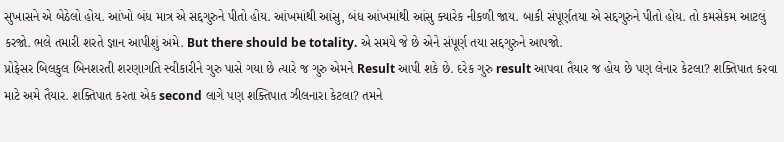સુખાસને એ બેઠેલો હોય. આંખો બંધ માત્ર એ સદ્દગુરુને પીતો હોય. આંખમાંથી આંસુ, બંધ આંખમાંથી આંસુ ક્યારેક નીકળી જાય. બાકી સંપૂર્ણતયા એ સદ્દગુરુને પીતો હોય. તો કમસેકમ આટલું કરજો. ભલે તમારી શરતે જ્ઞાન આપીશું અમે. But there should be totality. એ સમયે જે છે એને સંપૂર્ણ તયા સદ્દગુરુને આપજો.
પ્રોફેસર બિલકુલ બિનશરતી શરણાગતિ સ્વીકારીને ગુરુ પાસે ગયા છે ત્યારે જ ગુરુ એમને Result આપી શકે છે. દરેક ગુરુ result આપવા તૈયાર જ હોય છે પણ લેનાર કેટલા? શક્તિપાત કરવા માટે અમે તૈયાર. શક્તિપાત કરતા એક second લાગે પણ શક્તિપાત ઝીલનારા કેટલા? તમને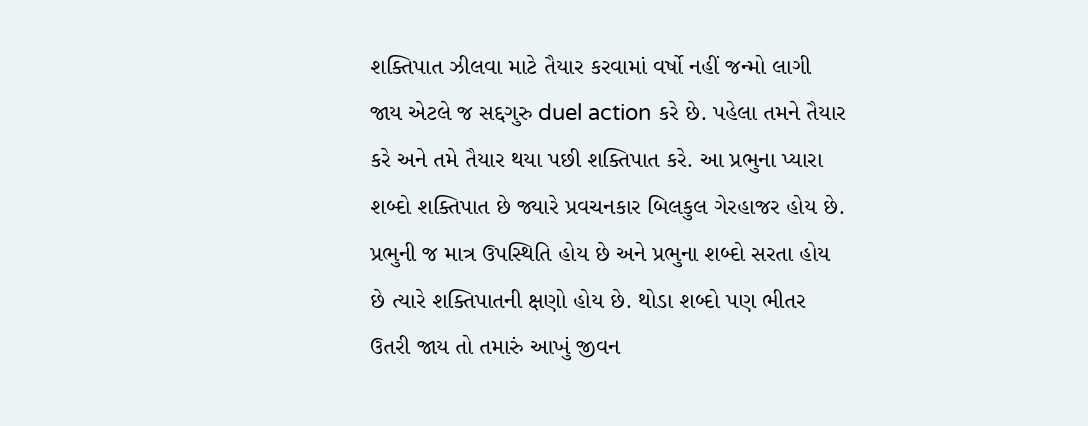શક્તિપાત ઝીલવા માટે તૈયાર કરવામાં વર્ષો નહીં જન્મો લાગી જાય એટલે જ સદ્દગુરુ duel action કરે છે. પહેલા તમને તૈયાર કરે અને તમે તૈયાર થયા પછી શક્તિપાત કરે. આ પ્રભુના પ્યારા શબ્દો શક્તિપાત છે જ્યારે પ્રવચનકાર બિલકુલ ગેરહાજર હોય છે. પ્રભુની જ માત્ર ઉપસ્થિતિ હોય છે અને પ્રભુના શબ્દો સરતા હોય છે ત્યારે શક્તિપાતની ક્ષણો હોય છે. થોડા શબ્દો પણ ભીતર ઉતરી જાય તો તમારું આખું જીવન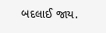બદલાઈ જાય.